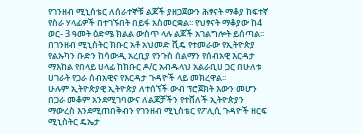የገንዘብ ሚኒሰቴር ለሰራተኞቹ ልጆች ያዘጋጀውን ሕፃናት ማቆያ ከፍተኛ የስራ ሃላፊዎች በተገኙበት በይፋ አስመርቋል፡፡ የህፃናት ማቆያው ከ4 ወር- 3 ዓመት ዕድሜ ክልል ውስጥ ላሉ ልጆች አገልግሎት ይሰጣል፡፡
በገንዘብ ሚኒስትር ክቡር አቶ አህመድ ሺዴ የተመራው የኢትዮጵያ የልኡካን ቡድን ከሳውዲ አረቢያ የንጉስ ሰልማን የሰብአዊ እርዳታ ማእከል የበላይ ሀላፊ ከክቡር ዶ/ር አብዱላህ አልራቢሀ ጋር በሁለቱ ሀገራት የጋራ ሰብአዊና የእርዳታ ጉዳዮች ላይ መክረዋል፡፡
ሁሉም ኢትዮጵያዊ ኢትዮጵያ ለተሰኘች ውብ ፕሮጀክት እውን መሆን በጋራ መቆም አንደሚገባውና ለልጆቻችን የተሸለች ኢትዮጵያን ማውረስ እንደሚጠበቅብን የገንዘብ ሚኒስቴር የፖሊሲ ጉዳዮች ዘርፍ ሚኒስትር ዴኤታ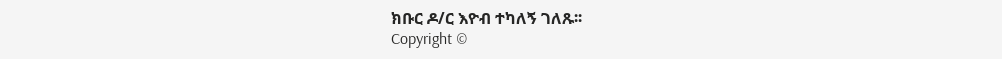ክቡር ዶ/ር እዮብ ተካለኝ ገለጹ፡፡
Copyright ©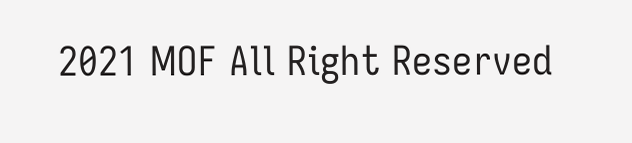2021 MOF All Right Reserved